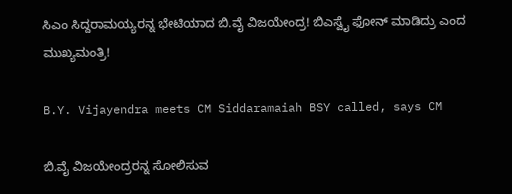ಸಿಎಂ ಸಿದ್ದರಾಮಯ್ಯರನ್ನ ಭೇಟಿಯಾದ ಬಿ.ವೈ ವಿಜಯೇಂದ್ರ! ಬಿಎಸ್ವೈ ಫೋನ್ ಮಾಡಿದ್ರು ಎಂದ ಮುಖ್ಯಮಂತ್ರಿ!

B.Y. Vijayendra meets CM Siddaramaiah BSY called, says CM

ಬಿ.ವೈ ವಿಜಯೇಂದ್ರರನ್ನ ಸೋಲಿಸುವ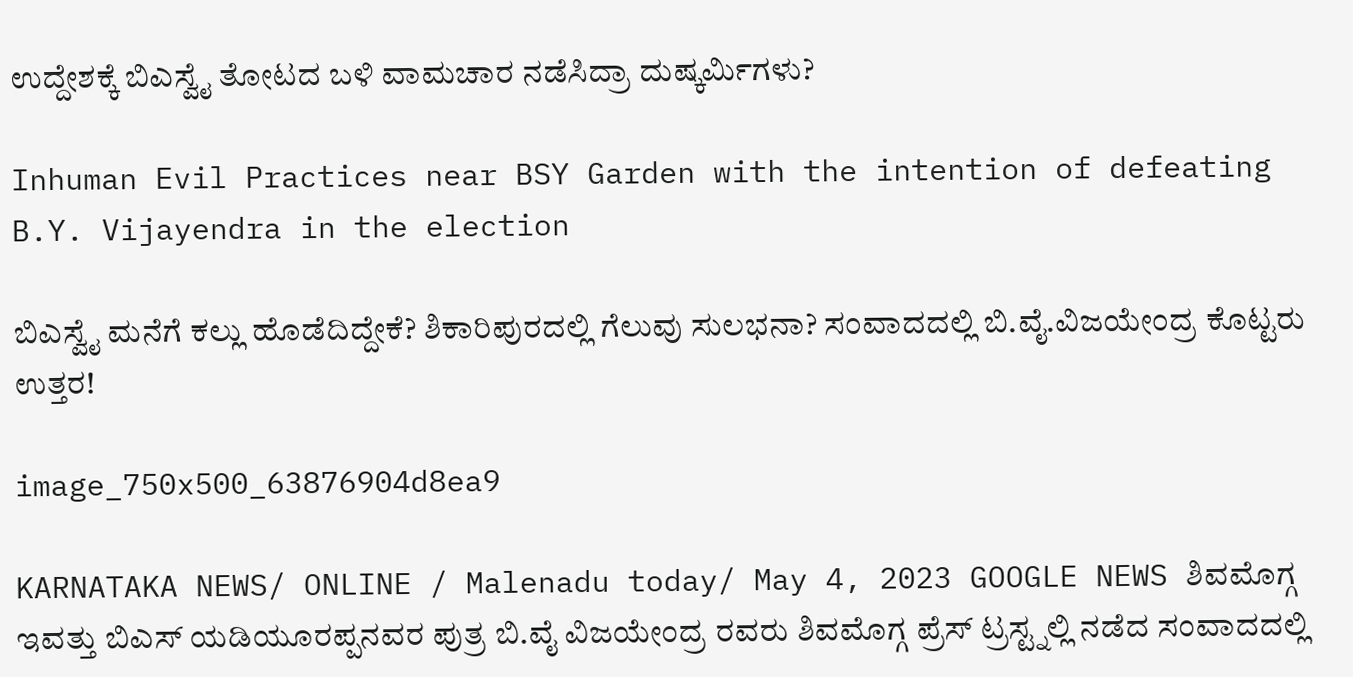ಉದ್ದೇಶಕ್ಕೆ ಬಿಎಸ್ವೈ ತೋಟದ ಬಳಿ ವಾಮಚಾರ ನಡೆಸಿದ್ರಾ ದುಷ್ಕರ್ಮಿಗಳು?

Inhuman Evil Practices near BSY Garden with the intention of defeating B.Y. Vijayendra in the election

ಬಿಎಸ್ವೈ ಮನೆಗೆ ಕಲ್ಲು ಹೊಡೆದಿದ್ದೇಕೆ? ಶಿಕಾರಿಪುರದಲ್ಲಿ ಗೆಲುವು ಸುಲಭನಾ? ಸಂವಾದದಲ್ಲಿ ಬಿ.ವೈ.ವಿಜಯೇಂದ್ರ ಕೊಟ್ಟರು ಉತ್ತರ!

image_750x500_63876904d8ea9

KARNATAKA NEWS/ ONLINE / Malenadu today/ May 4, 2023 GOOGLE NEWS ಶಿವಮೊಗ್ಗ ಇವತ್ತು ಬಿಎಸ್ ಯಡಿಯೂರಪ್ಪನವರ ಪುತ್ರ ಬಿ.ವೈ ವಿಜಯೇಂದ್ರ ರವರು ಶಿವಮೊಗ್ಗ ಪ್ರೆಸ್ ಟ್ರಸ್ಟ್ನಲ್ಲಿ ನಡೆದ ಸಂವಾದದಲ್ಲಿ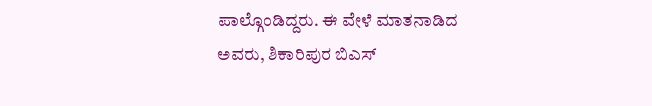ಪಾಲ್ಗೊಂಡಿದ್ದರು. ಈ ವೇಳೆ ಮಾತನಾಡಿದ ಅವರು, ಶಿಕಾರಿಪುರ ಬಿಎಸ್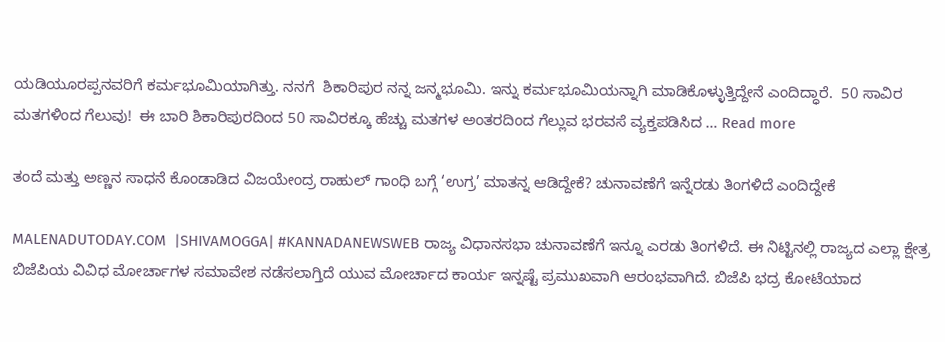ಯಡಿಯೂರಪ್ಪನವರಿಗೆ ಕರ್ಮಭೂಮಿಯಾಗಿತ್ತು. ನನಗೆ  ಶಿಕಾರಿಪುರ ನನ್ನ ಜನ್ಮಭೂಮಿ. ಇನ್ನು ಕರ್ಮಭೂಮಿಯನ್ನಾಗಿ ಮಾಡಿಕೊಳ್ಳುತ್ತಿದ್ದೇನೆ ಎಂದಿದ್ಧಾರೆ.  50 ಸಾವಿರ ಮತಗಳಿಂದ ಗೆಲುವು!  ಈ ಬಾರಿ ಶಿಕಾರಿಪುರದಿಂದ 50 ಸಾವಿರಕ್ಕೂ ಹೆಚ್ಚು ಮತಗಳ ಅಂತರದಿಂದ ಗೆಲ್ಲುವ ಭರವಸೆ ವ್ಯಕ್ತಪಡಿಸಿದ … Read more

ತಂದೆ ಮತ್ತು ಅಣ್ಣನ ಸಾಧನೆ ಕೊಂಡಾಡಿದ ವಿಜಯೇಂದ್ರ ರಾಹುಲ್ ಗಾಂಧಿ ಬಗ್ಗೆ ‘ಉಗ್ರ’ ಮಾತನ್ನ ಆಡಿದ್ದೇಕೆ? ಚುನಾವಣೆಗೆ ಇನ್ನೆರಡು ತಿಂಗಳಿದೆ ಎಂದಿದ್ದೇಕೆ

MALENADUTODAY.COM  |SHIVAMOGGA| #KANNADANEWSWEB ರಾಜ್ಯ ವಿಧಾನಸಭಾ ಚುನಾವಣೆಗೆ ಇನ್ನೂ ಎರಡು ತಿಂಗಳಿದೆ. ಈ ನಿಟ್ಟಿನಲ್ಲಿ ರಾಜ್ಯದ ಎಲ್ಲಾ ಕ್ಷೇತ್ರ ಬಿಜೆಪಿಯ ವಿವಿಧ ಮೋರ್ಚಾಗಳ ಸಮಾವೇಶ ನಡೆಸಲಾಗ್ತಿದೆ ಯುವ ಮೋರ್ಚಾದ ಕಾರ್ಯ ಇನ್ನಷ್ಟೆ ಪ್ರಮುಖವಾಗಿ ಆರಂಭವಾಗಿದೆ. ಬಿಜೆಪಿ ಭದ್ರ ಕೋಟೆಯಾದ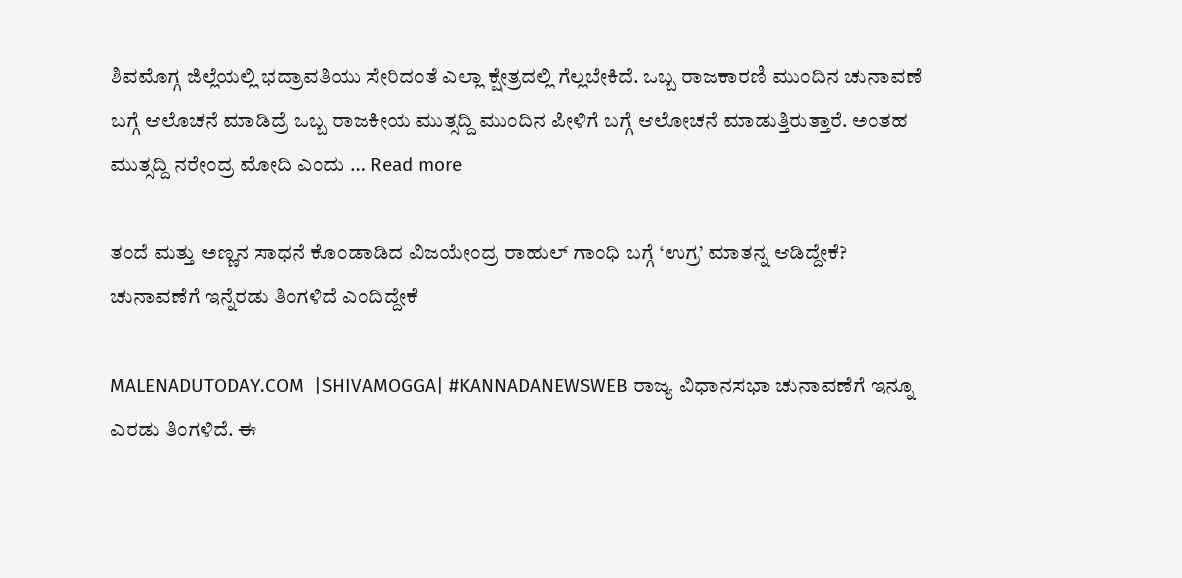ಶಿವಮೊಗ್ಗ ಜಿಲ್ಲೆಯಲ್ಲಿ ಭದ್ರಾವತಿಯು ಸೇರಿದಂತೆ ಎಲ್ಲಾ ಕ್ಷೇತ್ರದಲ್ಲಿ ಗೆಲ್ಲಬೇಕಿದೆ. ಒಬ್ಬ ರಾಜಕಾರಣಿ ಮುಂದಿನ ಚುನಾವಣೆ ಬಗ್ಗೆ ಆಲೊಚನೆ ಮಾಡಿದ್ರೆ ಒಬ್ಬ ರಾಜಕೀಯ ಮುತ್ಸದ್ದಿ ಮುಂದಿನ ಪೀಳಿಗೆ ಬಗ್ಗೆ ಆಲೋಚನೆ ಮಾಡುತ್ತಿರುತ್ತಾರೆ. ಅಂತಹ ಮುತ್ಸದ್ದಿ ನರೇಂದ್ರ ಮೋದಿ ಎಂದು … Read more

ತಂದೆ ಮತ್ತು ಅಣ್ಣನ ಸಾಧನೆ ಕೊಂಡಾಡಿದ ವಿಜಯೇಂದ್ರ ರಾಹುಲ್ ಗಾಂಧಿ ಬಗ್ಗೆ ‘ಉಗ್ರ’ ಮಾತನ್ನ ಆಡಿದ್ದೇಕೆ? ಚುನಾವಣೆಗೆ ಇನ್ನೆರಡು ತಿಂಗಳಿದೆ ಎಂದಿದ್ದೇಕೆ

MALENADUTODAY.COM  |SHIVAMOGGA| #KANNADANEWSWEB ರಾಜ್ಯ ವಿಧಾನಸಭಾ ಚುನಾವಣೆಗೆ ಇನ್ನೂ ಎರಡು ತಿಂಗಳಿದೆ. ಈ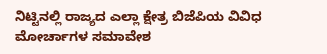ನಿಟ್ಟಿನಲ್ಲಿ ರಾಜ್ಯದ ಎಲ್ಲಾ ಕ್ಷೇತ್ರ ಬಿಜೆಪಿಯ ವಿವಿಧ ಮೋರ್ಚಾಗಳ ಸಮಾವೇಶ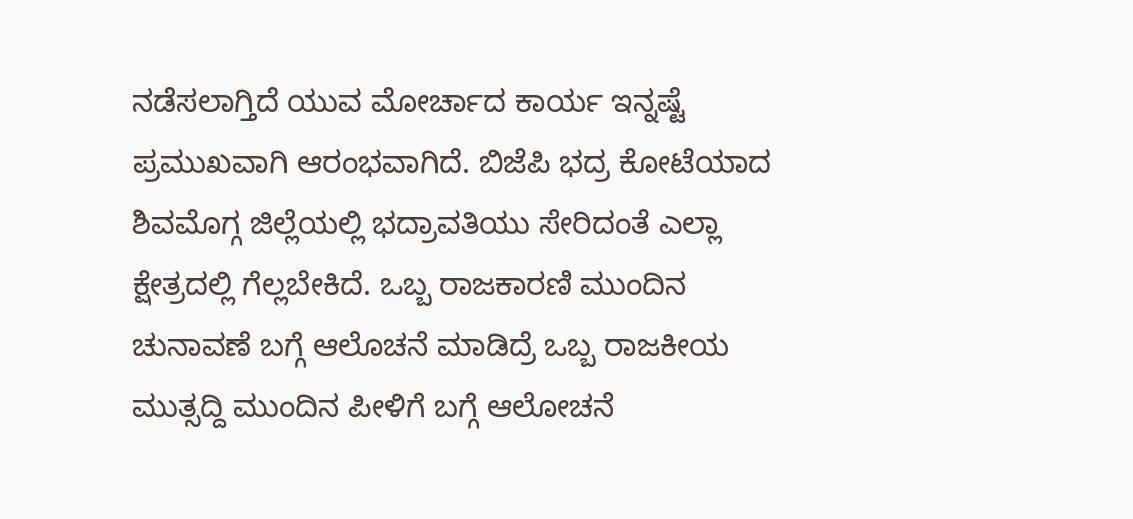ನಡೆಸಲಾಗ್ತಿದೆ ಯುವ ಮೋರ್ಚಾದ ಕಾರ್ಯ ಇನ್ನಷ್ಟೆ ಪ್ರಮುಖವಾಗಿ ಆರಂಭವಾಗಿದೆ. ಬಿಜೆಪಿ ಭದ್ರ ಕೋಟೆಯಾದ ಶಿವಮೊಗ್ಗ ಜಿಲ್ಲೆಯಲ್ಲಿ ಭದ್ರಾವತಿಯು ಸೇರಿದಂತೆ ಎಲ್ಲಾ ಕ್ಷೇತ್ರದಲ್ಲಿ ಗೆಲ್ಲಬೇಕಿದೆ. ಒಬ್ಬ ರಾಜಕಾರಣಿ ಮುಂದಿನ ಚುನಾವಣೆ ಬಗ್ಗೆ ಆಲೊಚನೆ ಮಾಡಿದ್ರೆ ಒಬ್ಬ ರಾಜಕೀಯ ಮುತ್ಸದ್ದಿ ಮುಂದಿನ ಪೀಳಿಗೆ ಬಗ್ಗೆ ಆಲೋಚನೆ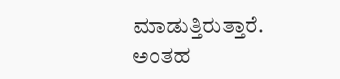ಮಾಡುತ್ತಿರುತ್ತಾರೆ. ಅಂತಹ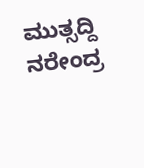ಮುತ್ಸದ್ದಿ ನರೇಂದ್ರ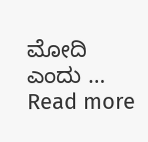ಮೋದಿ ಎಂದು … Read more